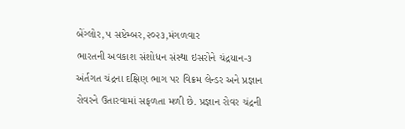બેંગ્લોર,૫ સપ્ટેમ્બર,૨૦૨૩,મંગળવાર
ભારતની અવકાશ સંશોધન સંસ્થા ઇસરોને ચંદ્રયાન-૩ અંર્તગત ચંદ્રના દક્ષિણ ભાગ પર વિક્રમ લેન્ડર અને પ્રજ્ઞાન રોવરને ઉતારવામાં સફળતા મળી છે. પ્રજ્ઞાન રોવર ચંદ્રની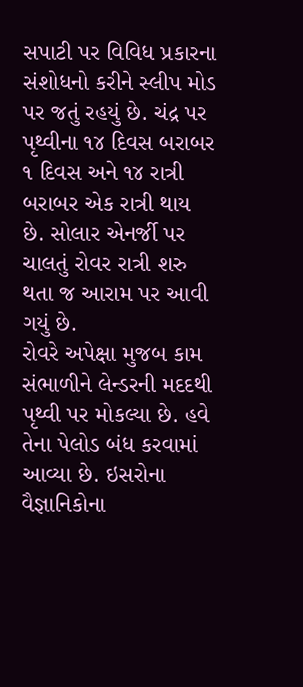સપાટી પર વિવિધ પ્રકારના સંશોધનો કરીને સ્લીપ મોડ પર જતું રહયું છે. ચંદ્ર પર પૃથ્વીના ૧૪ દિવસ બરાબર ૧ દિવસ અને ૧૪ રાત્રી બરાબર એક રાત્રી થાય છે. સોલાર એનર્જી પર ચાલતું રોવર રાત્રી શરુ થતા જ આરામ પર આવી ગયું છે.
રોવરે અપેક્ષા મુજબ કામ સંભાળીને લેન્ડરની મદદથી પૃથ્વી પર મોકલ્યા છે. હવે તેના પેલોડ બંધ કરવામાં આવ્યા છે. ઇસરોના વૈજ્ઞાનિકોના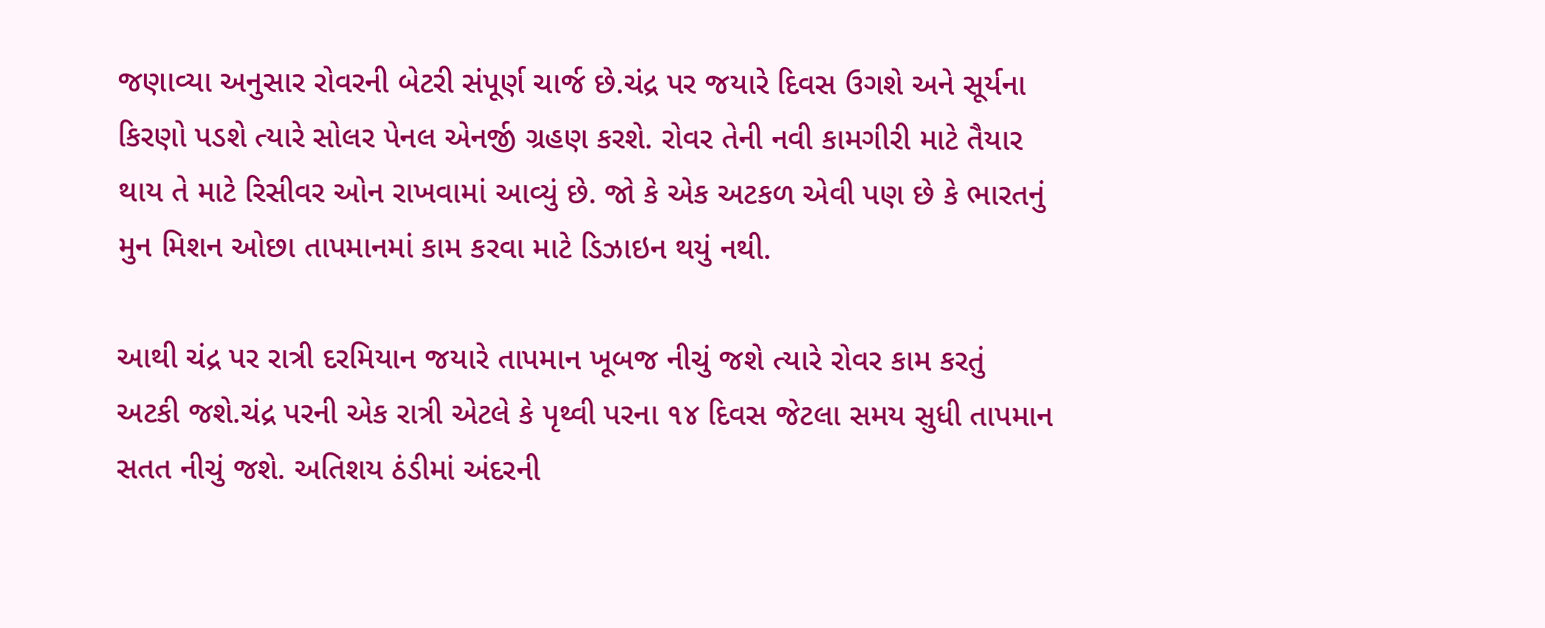જણાવ્યા અનુસાર રોવરની બેટરી સંપૂર્ણ ચાર્જ છે.ચંદ્ર પર જયારે દિવસ ઉગશે અને સૂર્યના કિરણો પડશે ત્યારે સોલર પેનલ એનર્જી ગ્રહણ કરશે. રોવર તેની નવી કામગીરી માટે તૈયાર થાય તે માટે રિસીવર ઓન રાખવામાં આવ્યું છે. જો કે એક અટકળ એવી પણ છે કે ભારતનું મુન મિશન ઓછા તાપમાનમાં કામ કરવા માટે ડિઝાઇન થયું નથી.

આથી ચંદ્ર પર રાત્રી દરમિયાન જયારે તાપમાન ખૂબજ નીચું જશે ત્યારે રોવર કામ કરતું અટકી જશે.ચંદ્ર પરની એક રાત્રી એટલે કે પૃથ્વી પરના ૧૪ દિવસ જેટલા સમય સુધી તાપમાન સતત નીચું જશે. અતિશય ઠંડીમાં અંદરની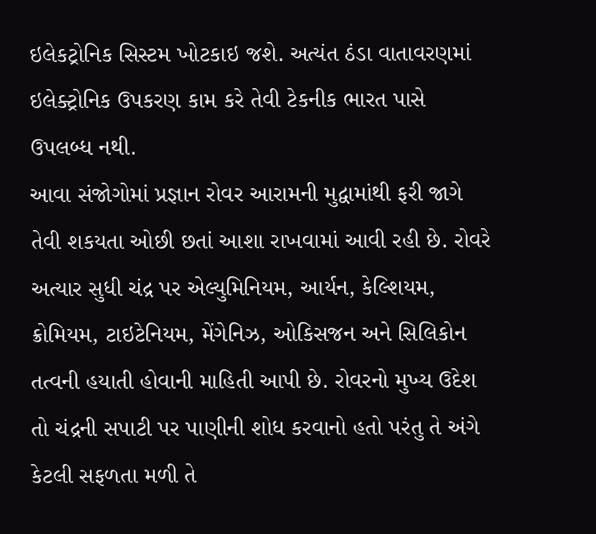ઇલેકટ્રોનિક સિસ્ટમ ખોટકાઇ જશે. અત્યંત ઠંડા વાતાવરણમાં ઇલેક્ટ્રોનિક ઉપકરણ કામ કરે તેવી ટેકનીક ભારત પાસે ઉપલબ્ધ નથી.
આવા સંજોગોમાં પ્રજ્ઞાન રોવર આરામની મુદ્વામાંથી ફરી જાગે તેવી શકયતા ઓછી છતાં આશા રાખવામાં આવી રહી છે. રોવરે અત્યાર સુધી ચંદ્ર પર એલ્યુમિનિયમ, આર્યન, કેલ્શિયમ, ક્રોમિયમ, ટાઇટેનિયમ, મેંગેનિઝ, ઓકિસજન અને સિલિકોન તત્વની હયાતી હોવાની માહિતી આપી છે. રોવરનો મુખ્ય ઉદેશ તો ચંદ્રની સપાટી પર પાણીની શોધ કરવાનો હતો પરંતુ તે અંગે કેટલી સફળતા મળી તે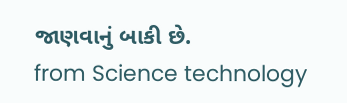જાણવાનું બાકી છે.
from Science technology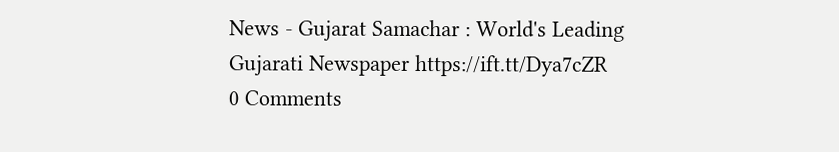News - Gujarat Samachar : World's Leading Gujarati Newspaper https://ift.tt/Dya7cZR
0 Comments